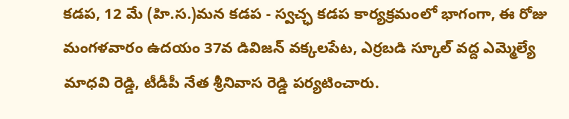కడప, 12 మే (హి.స.)మన కడప - స్వచ్ఛ కడప కార్యక్రమంలో భాగంగా, ఈ రోజు మంగళవారం ఉదయం 37వ డివిజన్ వక్కలపేట, ఎర్రబడి స్కూల్ వద్ద ఎమ్మెల్యే మాధవి రెడ్డి, టీడీపీ నేత శ్రీనివాస రెడ్డి పర్యటించారు.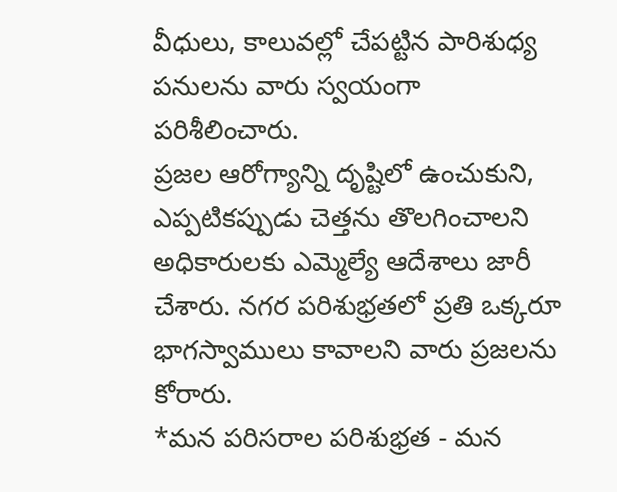వీధులు, కాలువల్లో చేపట్టిన పారిశుధ్య పనులను వారు స్వయంగా పరిశీలించారు.
ప్రజల ఆరోగ్యాన్ని దృష్టిలో ఉంచుకుని, ఎప్పటికప్పుడు చెత్తను తొలగించాలని అధికారులకు ఎమ్మెల్యే ఆదేశాలు జారీ చేశారు. నగర పరిశుభ్రతలో ప్రతి ఒక్కరూ భాగస్వాములు కావాలని వారు ప్రజలను కోరారు.
*మన పరిసరాల పరిశుభ్రత - మన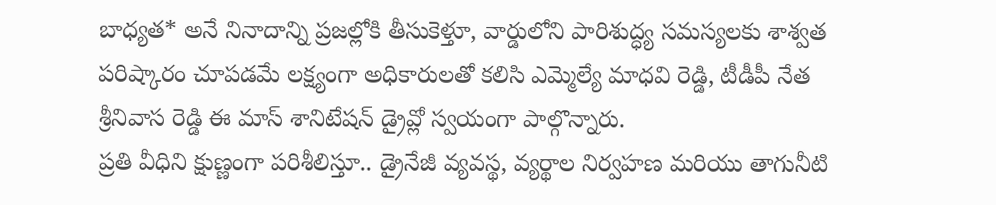బాధ్యత* అనే నినాదాన్ని ప్రజల్లోకి తీసుకెళ్తూ, వార్డులోని పారిశుద్ధ్య సమస్యలకు శాశ్వత పరిష్కారం చూపడమే లక్ష్యంగా అధికారులతో కలిసి ఎమ్మెల్యే మాధవి రెడ్డి, టీడీపీ నేత శ్రీనివాస రెడ్డి ఈ మాస్ శానిటేషన్ డ్రైవ్లో స్వయంగా పాల్గొన్నారు.
ప్రతి వీధిని క్షుణ్ణంగా పరిశీలిస్తూ.. డ్రైనేజీ వ్యవస్థ, వ్యర్థాల నిర్వహణ మరియు తాగునీటి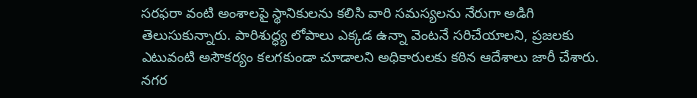సరఫరా వంటి అంశాలపై స్థానికులను కలిసి వారి సమస్యలను నేరుగా అడిగి తెలుసుకున్నారు. పారిశుద్ధ్య లోపాలు ఎక్కడ ఉన్నా వెంటనే సరిచేయాలని, ప్రజలకు ఎటువంటి అసౌకర్యం కలగకుండా చూడాలని అధికారులకు కఠిన ఆదేశాలు జారీ చేశారు. నగర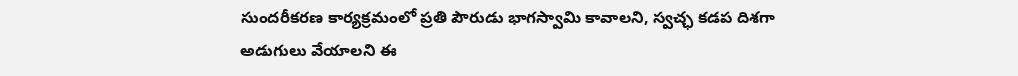సుందరీకరణ కార్యక్రమంలో ప్రతి పౌరుడు భాగస్వామి కావాలని, స్వచ్ఛ కడప దిశగా అడుగులు వేయాలని ఈ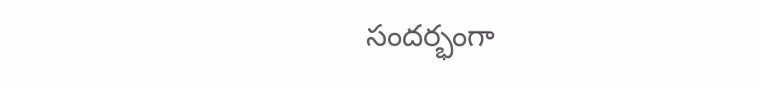సందర్భంగా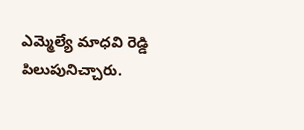ఎమ్మెల్యే మాధవి రెడ్డి పిలుపునిచ్చారు.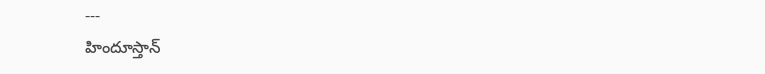---
హిందూస్తాన్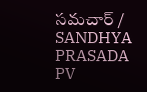సమచార్ / SANDHYA PRASADA PV